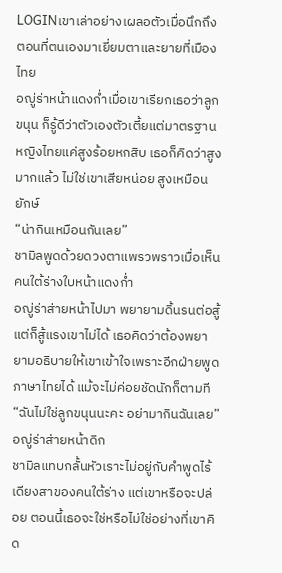LOGINเขาเล่าอย่างเผลอตัวเมื่อนึกถึงตอนที่ตนเองมาเยี่ยมตาและยายที่เมืองไทย
อญู่ร่าหน้าแดงก่ำเมื่อเขาเรียกเธอว่าลูกขนุน ก็รู้ดีว่าตัวเองตัวเตี้ยแต่มาตรฐานหญิงไทยแค่สูงร้อยหกสิบ เธอก็คิดว่าสูงมากแล้ว ไม่ใช่เขาเสียหน่อย สูงเหมือนยักษ์
“น่ากินเหมือนกันเลย”
ชามิลพูดด้วยดวงตาแพรวพราวเมื่อเห็นคนใต้ร่างใบหน้าแดงก่ำ
อญู่ร่าส่ายหน้าไปมา พยายามดิ้นรนต่อสู้แต่ก็สู้แรงเขาไม่ได้ เธอคิดว่าต้องพยายามอธิบายให้เขาเข้าใจเพราะอีกฝ่ายพูดภาษาไทยได้ แม้จะไม่ค่อยชัดนักก็ตามที
“ฉันไม่ใช่ลูกขนุนนะคะ อย่ามากินฉันเลย”
อญู่ร่าส่ายหน้าดิก
ชามิลแทบกลั้นหัวเราะไม่อยู่กับคำพูดไร้เดียงสาของคนใต้ร่าง แต่เขาหรือจะปล่อย ตอนนี้เธอจะใช่หรือไม่ใช่อย่างที่เขาคิด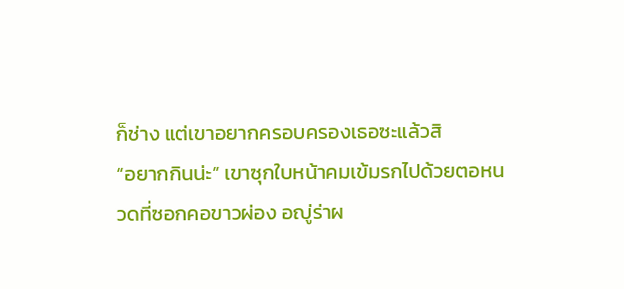ก็ช่าง แต่เขาอยากครอบครองเธอซะแล้วสิ
“อยากกินน่ะ” เขาซุกใบหน้าคมเข้มรกไปด้วยตอหนวดที่ซอกคอขาวผ่อง อญู่ร่าผ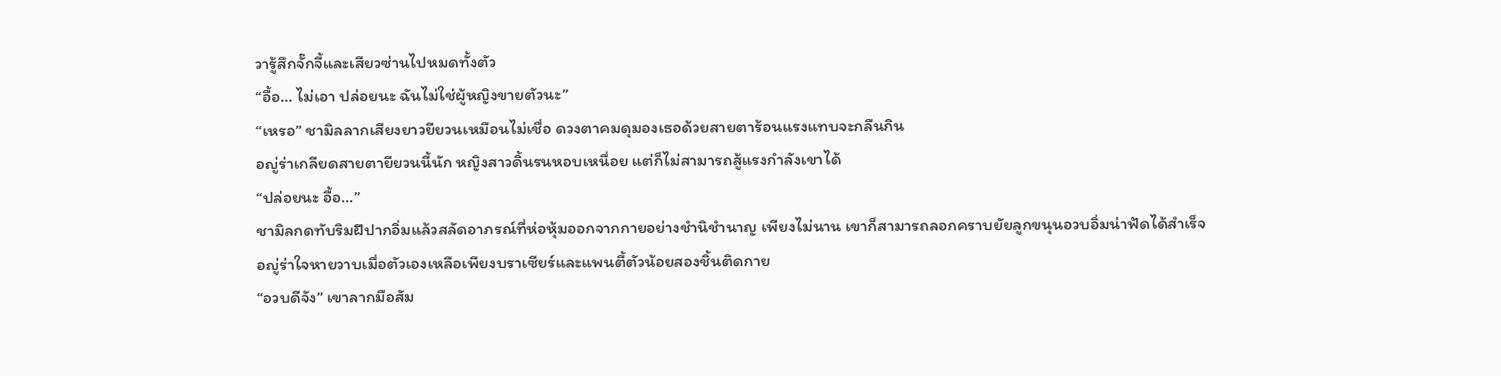วารู้สึกจั๊กจี้และเสียวซ่านไปหมดทั้งตัว
“อื้อ... ไม่เอา ปล่อยนะ ฉันไม่ใช่ผู้หญิงขายตัวนะ”
“เหรอ” ชามิลลากเสียงยาวยียวนเหมือนไม่เชื่อ ดวงตาคมดุมองเธอด้วยสายตาร้อนแรงแทบจะกลืนกิน
อญู่ร่าเกลียดสายตายียวนนี้นัก หญิงสาวดิ้นรนหอบเหนื่อย แต่ก็ไม่สามารถสู้แรงกำลังเขาได้
“ปล่อยนะ อื้อ...”
ชามิลกดทับริมฝีปากอิ่มแล้วสลัดอาภรณ์ที่ห่อหุ้มออกจากกายอย่างชำนิชำนาญ เพียงไม่นาน เขาก็สามารถลอกคราบยัยลูกขนุนอวบอิ่มน่าฟัดได้สำเร็จ
อญู่ร่าใจหายวาบเมื่อตัวเองเหลือเพียงบราเซียร์และแพนตี้ตัวน้อยสองชิ้นติดกาย
“อวบดีจัง” เขาลากมือสัม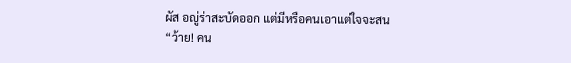ผัส อญู่ร่าสะบัดออก แต่มีหรือคนเอาแต่ใจจะสน
“ว้าย! คน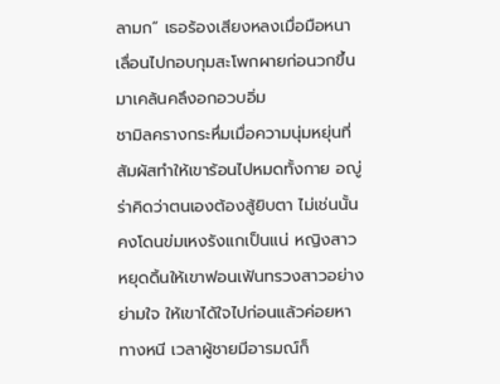ลามก” เธอร้องเสียงหลงเมื่อมือหนาเลื่อนไปกอบกุมสะโพกผายก่อนวกขึ้นมาเคล้นคลึงอกอวบอิ่ม
ชามิลครางกระหึ่มเมื่อความนุ่มหยุ่นที่สัมผัสทำให้เขาร้อนไปหมดทั้งกาย อญู่ร่าคิดว่าตนเองต้องสู้ยิบตา ไม่เช่นนั้นคงโดนข่มเหงรังแกเป็นแน่ หญิงสาวหยุดดิ้นให้เขาฟอนเฟ้นทรวงสาวอย่างย่ามใจ ให้เขาได้ใจไปก่อนแล้วค่อยหาทางหนี เวลาผู้ชายมีอารมณ์ก็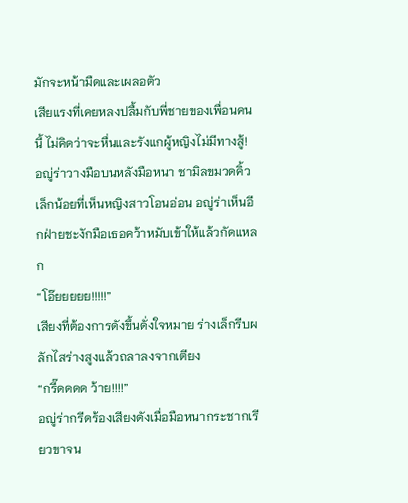มักจะหน้ามืดและเผลอตัว
เสียแรงที่เคยหลงปลื้มกับพี่ชายของเพื่อนคนนี้ ไม่คิดว่าจะหื่นและรังแกผู้หญิงไม่มีทางสู้!
อญู่ร่าวางมือบนหลังมือหนา ชามิลขมวดคิ้วเล็กน้อยที่เห็นหญิงสาวโอนอ่อน อญู่ร่าเห็นอีกฝ่ายชะงักมือเธอคว้าหมับเข้าให้แล้วกัดแหลก
“โอ๊ยยยยย!!!!!”
เสียงที่ต้องการดังขึ้นดั่งใจหมาย ร่างเล็กรีบผลักไสร่างสูงแล้วถลาลงจากเตียง
“กรี๊ดดดด ว้าย!!!!”
อญู่ร่ากรีดร้องเสียงดังเมื่อมือหนากระชากเรียวขาจน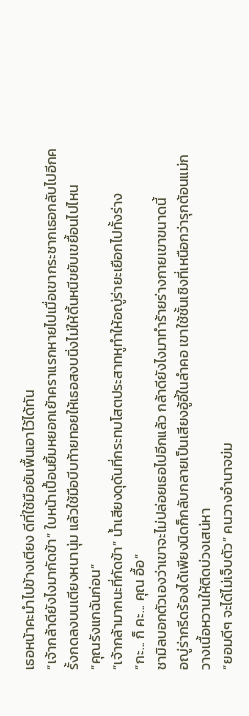เธอหน้าคะมำไปข้างเตียง ดีที่ใช้มือยันพื้นเอาไว้ได้ทัน
“เจ้ากล้าดียังไงมากัดข้า” ใบหน้าเปื้อนยิ้มหยอกเย้าคราแรกหายไปเมื่อเขากระชากเธอกลับไปอีกครั้งกดลงบนเตียงหนานุ่ม แล้วใช้มือบีบท้ายทอยให้เธอสงบนิ่งไม่ให้ดิ้นหนีขยับเขยื้อนไปไหน
“คุณรังแกฉันก่อน”
“เจ้ากล้ามากนะที่กัดข้า” น้ำเสียงดุดันที่กระทบโสตประสาทหูทำให้อญู่ร่ายะเยือกไปทั้งร่าง
“กะ... ก็ คะ... คุณ อื้อ”
ชามิลบอกตัวเองว่าเขาจะไม่ปล่อยเธอไปอีกแล้ว กล้าดียังไงมาทำร้ายร่างกายเขาขนาดนี้
อญู่ร่ากรีดร้องได้เพียงนิดก็กลับกลายเป็นเสียงอู้อี้ในลำคอ เขาใช้ชั้นเชิงที่เหนือกว่ารุกต้อนแม่กวางเนื้อหวานให้ติดบ่วงเสน่หา
“ยอมดีๆ จะได้ไม่เจ็บตัว” คนวางอำนาจข่ม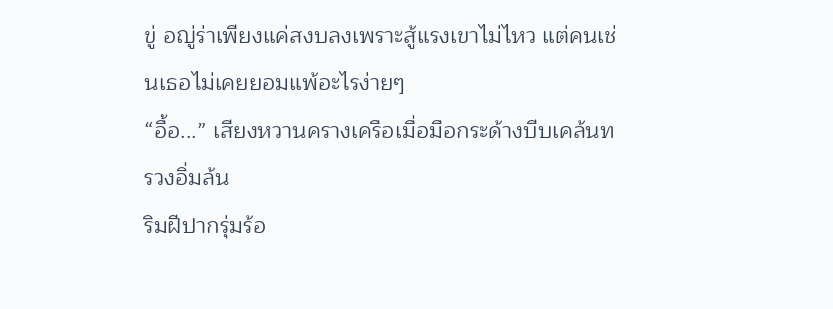ขู่ อญู่ร่าเพียงแค่สงบลงเพราะสู้แรงเขาไม่ไหว แต่คนเช่นเธอไม่เคยยอมแพ้อะไรง่ายๆ
“อื้อ...” เสียงหวานครางเครือเมื่อมือกระด้างบีบเคล้นทรวงอิ่มล้น
ริมฝีปากรุ่มร้อ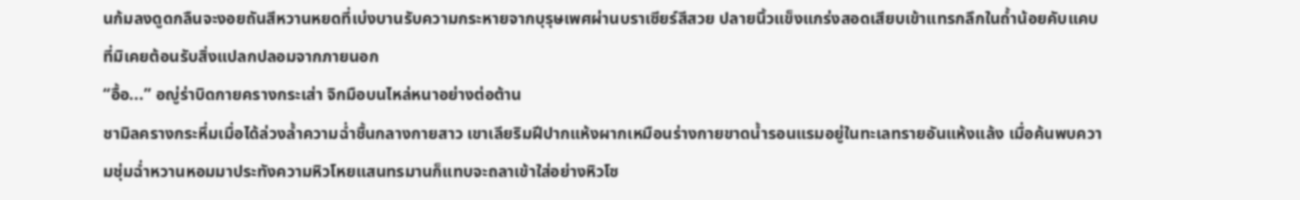นก้มลงดูดกลืนจะงอยถันสีหวานหยดที่เบ่งบานรับความกระหายจากบุรุษเพศผ่านบราเซียร์สีสวย ปลายนิ้วแข็งแกร่งสอดเสียบเข้าแทรกลึกในถ้ำน้อยคับแคบที่มิเคยต้อนรับสิ่งแปลกปลอมจากภายนอก
“อื้อ...” อญู่ร่าบิดกายครางกระเส่า จิกมือบนไหล่หนาอย่างต่อต้าน
ชามิลครางกระหึ่มเมื่อได้ล่วงล้ำความฉ่ำชื้นกลางกายสาว เขาเลียริมฝีปากแห้งผากเหมือนร่างกายขาดน้ำรอนแรมอยู่ในทะเลทรายอันแห้งแล้ง เมื่อค้นพบความชุ่มฉ่ำหวานหอมมาประทังความหิวโหยแสนทรมานก็แทบจะถลาเข้าใส่อย่างหิวโซ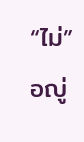“ไม่” อญู่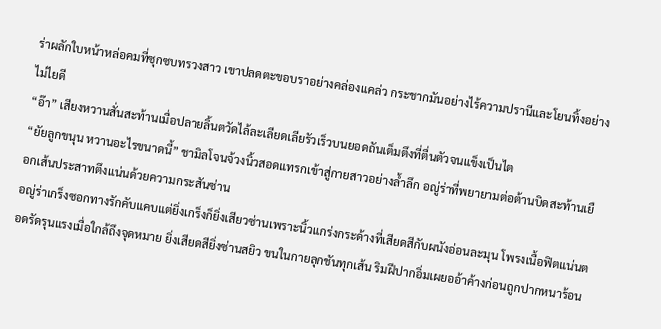ร่าผลักใบหน้าหล่อคมที่ซุกซบทรวงสาว เขาปลดตะขอบราอย่างคล่องแคล่ว กระชากมันอย่างไร้ความปรานีและโยนทิ้งอย่างไม่ไยดี
“อ๊า” เสียงหวานสั่นสะท้านเมื่อปลายลิ้นตวัดไล้ละเลียดเลียรัวเร็วบนยอดถันเต็มตึงที่ตื่นตัวจนแข็งเป็นไต
“ยัยลูกขนุน หวานอะไรขนาดนี้” ชามิลโจนจ้วงนิ้วสอดแทรกเข้าสู่กายสาวอย่างล้ำลึก อญู่ร่าที่พยายามต่อต้านบิดสะท้านเยือกเส้นประสาทตึงแน่นด้วยความกระสันซ่าน
อญู่ร่าเกร็งซอกทางรักคับแคบแต่ยิ่งเกร็งก็ยิ่งเสียวซ่านเพราะนิ้วแกร่งกระด้างที่เสียดสีกับผนังอ่อนละมุน โพรงเนื้อฟิตแน่นตอดรัดรุนแรงเมื่อใกล้ถึงจุดหมาย ยิ่งเสียดสียิ่งซ่านสยิว ขนในกายลุกชันทุกเส้น ริมฝีปากอิ่มเผยออ้าค้างก่อนถูกปากหนาร้อน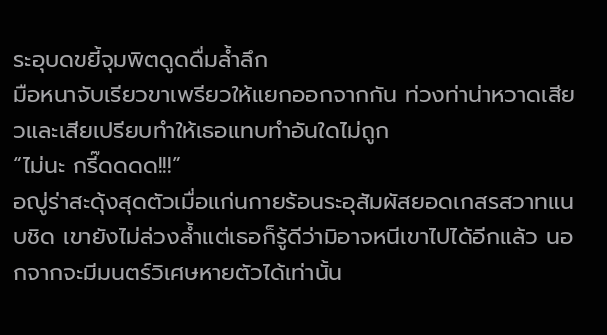ระอุบดขยี้จุมพิตดูดดื่มล้ำลึก
มือหนาจับเรียวขาเพรียวให้แยกออกจากกัน ท่วงท่าน่าหวาดเสียวและเสียเปรียบทำให้เธอแทบทำอันใดไม่ถูก
“ไม่นะ กรี๊ดดดด!!!”
อญู่ร่าสะดุ้งสุดตัวเมื่อแก่นกายร้อนระอุสัมผัสยอดเกสรสวาทแนบชิด เขายังไม่ล่วงล้ำแต่เธอก็รู้ดีว่ามิอาจหนีเขาไปได้อีกแล้ว นอกจากจะมีมนตร์วิเศษหายตัวได้เท่านั้น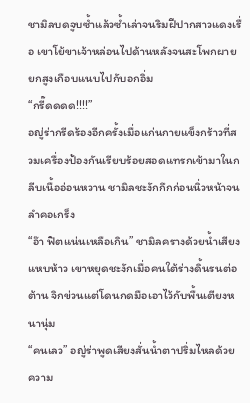ชามิลบดจูบซ้ำแล้วซ้ำเล่าจนริมฝีปากสาวแดงเรื่อ เขาโย้ขาเจ้าหล่อนไปด้านหลังจนสะโพกผายยกสูงเกือบแนบไปกับอกอิ่ม
“กรี๊ดดดด!!!!”
อญู่ร่ากรีดร้องอีกครั้งเมื่อแก่นกายแข็งกร้าวที่สวมเครื่องป้องกันเรียบร้อยสอดแทรกเข้ามาในกลีบเนื้ออ่อนหวาน ชามิลชะงักกึกก่อนนิ่วหน้าจนลำคอเกร็ง
“อ๊า ฟิตแน่นเหลือเกิน” ชามิลครางด้วยน้ำเสียงแหบห้าว เขาหยุดชะงักเมื่อคนใต้ร่างดิ้นรนต่อต้าน จิกข่วนแต่โดนกดมือเอาไว้กับพื้นเตียงหนานุ่ม
“คนเลว” อญู่ร่าพูดเสียงสั่นน้ำตาปริ่มไหลด้วยความ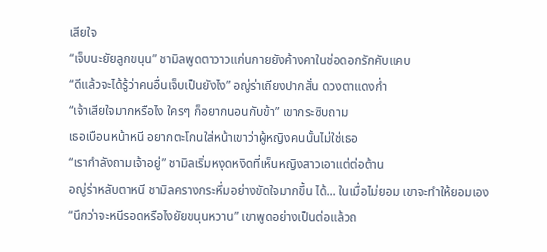เสียใจ
“เจ็บนะยัยลูกขนุน” ชามิลพูดตาวาวแก่นกายยังค้างคาในช่อดอกรักคับแคบ
“ดีแล้วจะได้รู้ว่าคนอื่นเจ็บเป็นยังไง” อญู่ร่าเถียงปากสั่น ดวงตาแดงก่ำ
“เจ้าเสียใจมากหรือไง ใครๆ ก็อยากนอนกับข้า” เขากระซิบถาม
เธอเบือนหน้าหนี อยากตะโกนใส่หน้าเขาว่าผู้หญิงคนนั้นไม่ใช่เธอ
“เรากำลังถามเจ้าอยู่” ชามิลเริ่มหงุดหงิดที่เห็นหญิงสาวเอาแต่ต่อต้าน
อญู่ร่าหลับตาหนี ชามิลครางกระหึ่มอย่างขัดใจมากขึ้น ได้... ในเมื่อไม่ยอม เขาจะทำให้ยอมเอง
“นึกว่าจะหนีรอดหรือไงยัยขนุนหวาน” เขาพูดอย่างเป็นต่อแล้วถ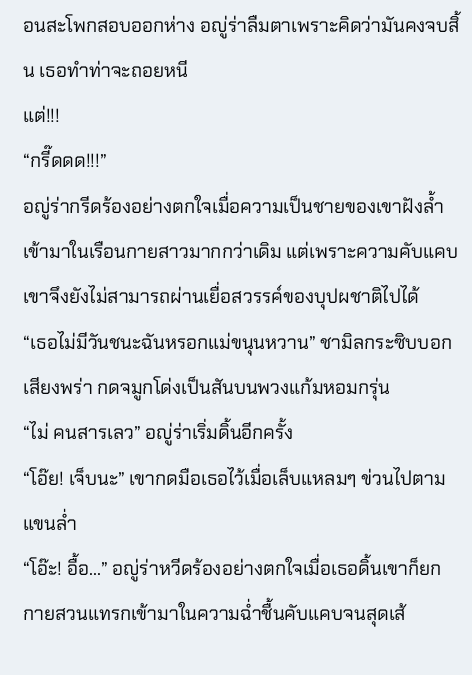อนสะโพกสอบออกห่าง อญู่ร่าลืมตาเพราะคิดว่ามันคงจบสิ้น เธอทำท่าจะถอยหนี
แต่!!!
“กรี๊ดดด!!!”
อญู่ร่ากรีดร้องอย่างตกใจเมื่อความเป็นชายของเขาฝังล้ำเข้ามาในเรือนกายสาวมากกว่าเดิม แต่เพราะความคับแคบเขาจึงยังไม่สามารถผ่านเยื่อสวรรค์ของบุปผชาติไปได้
“เธอไม่มีวันชนะฉันหรอกแม่ขนุนหวาน” ชามิลกระซิบบอกเสียงพร่า กดจมูกโด่งเป็นสันบนพวงแก้มหอมกรุ่น
“ไม่ คนสารเลว” อญู่ร่าเริ่มดิ้นอีกครั้ง
“โอ๊ย! เจ็บนะ” เขากดมือเธอไว้เมื่อเล็บแหลมๆ ข่วนไปตามแขนล่ำ
“โอ๊ะ! อื้อ...” อญู่ร่าหวีดร้องอย่างตกใจเมื่อเธอดิ้นเขาก็ยกกายสวนแทรกเข้ามาในความฉ่ำชื้นคับแคบจนสุดเส้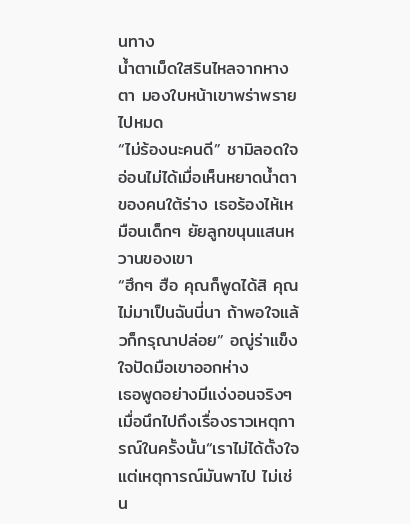นทาง
น้ำตาเม็ดใสรินไหลจากหางตา มองใบหน้าเขาพร่าพรายไปหมด
“ไม่ร้องนะคนดี” ชามิลอดใจอ่อนไม่ได้เมื่อเห็นหยาดน้ำตาของคนใต้ร่าง เธอร้องไห้เหมือนเด็กๆ ยัยลูกขนุนแสนหวานของเขา
“ฮึกๆ ฮือ คุณก็พูดได้สิ คุณไม่มาเป็นฉันนี่นา ถ้าพอใจแล้วก็กรุณาปล่อย” อญู่ร่าแข็งใจปัดมือเขาออกห่าง
เธอพูดอย่างมีแง่งอนจริงๆ เมื่อนึกไปถึงเรื่องราวเหตุการณ์ในครั้งนั้น“เราไม่ได้ตั้งใจ แต่เหตุการณ์มันพาไป ไม่เช่น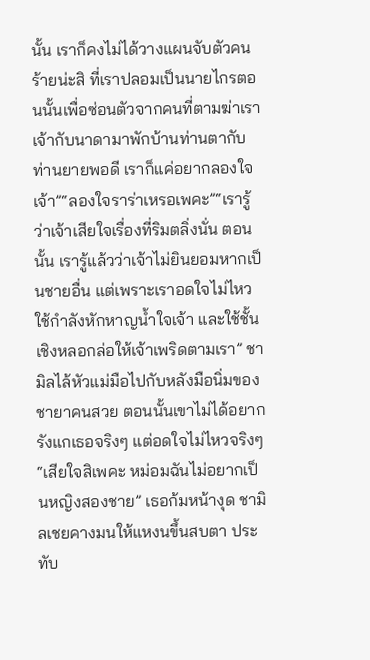นั้น เราก็คงไม่ได้วางแผนจับตัวคนร้ายน่ะสิ ที่เราปลอมเป็นนายไกรตอนนั้นเพื่อซ่อนตัวจากคนที่ตามฆ่าเรา เจ้ากับนาดามาพักบ้านท่านตากับท่านยายพอดี เราก็แค่อยากลองใจเจ้า”“ลองใจราร่าเหรอเพคะ”“เรารู้ว่าเจ้าเสียใจเรื่องที่ริมตลิ่งนั่น ตอนนั้น เรารู้แล้วว่าเจ้าไม่ยินยอมหากเป็นชายอื่น แต่เพราะเราอดใจไม่ไหว ใช้กำลังหักหาญน้ำใจเจ้า และใช้ชั้นเชิงหลอกล่อให้เจ้าเพริดตามเรา” ชามิลไล้หัวแม่มือไปกับหลังมือนิ่มของชายาคนสวย ตอนนั้นเขาไม่ได้อยากรังแกเธอจริงๆ แต่อดใจไม่ไหวจริงๆ“เสียใจสิเพคะ หม่อมฉันไม่อยากเป็นหญิงสองชาย” เธอก้มหน้างุด ชามิลเชยคางมนให้แหงนขึ้นสบตา ประทับ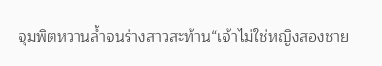จุมพิตหวานล้ำจนร่างสาวสะท้าน“เจ้าไม่ใช่หญิงสองชาย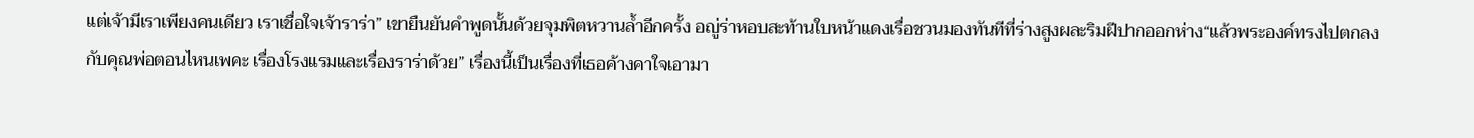แต่เจ้ามีเราเพียงคนเดียว เราเชื่อใจเจ้าราร่า” เขายืนยันคำพูดนั้นด้วยจุมพิตหวานล้ำอีกครั้ง อญู่ร่าหอบสะท้านใบหน้าแดงเรื่อชวนมองทันทีที่ร่างสูงผละริมฝีปากออกห่าง“แล้วพระองค์ทรงไปตกลงกับคุณพ่อตอนไหนเพคะ เรื่องโรงแรมและเรื่องราร่าด้วย” เรื่องนี้เป็นเรื่องที่เธอค้างคาใจเอามา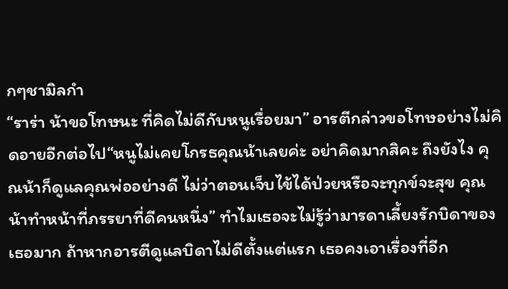กๆชามิลกำ
“ราร่า น้าขอโทษนะ ที่คิดไม่ดีกับหนูเรื่อยมา” อารตีกล่าวขอโทษอย่างไม่คิดอายอีกต่อไป“หนูไม่เคยโกรธคุณน้าเลยค่ะ อย่าคิดมากสิคะ ถึงยังไง คุณน้าก็ดูแลคุณพ่ออย่างดี ไม่ว่าตอนเจ็บไข้ได้ป่วยหรือจะทุกข์จะสุข คุณน้าทำหน้าที่ภรรยาที่ดีคนหนึ่ง” ทำไมเธอจะไม่รู้ว่ามารดาเลี้ยงรักบิดาของเธอมาก ถ้าหากอารตีดูแลบิดาไม่ดีตั้งแต่แรก เธอคงเอาเรื่องที่อีก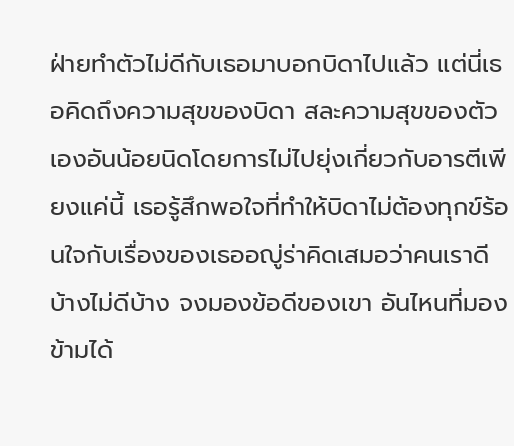ฝ่ายทำตัวไม่ดีกับเธอมาบอกบิดาไปแล้ว แต่นี่เธอคิดถึงความสุขของบิดา สละความสุขของตัวเองอันน้อยนิดโดยการไม่ไปยุ่งเกี่ยวกับอารตีเพียงแค่นี้ เธอรู้สึกพอใจที่ทำให้บิดาไม่ต้องทุกข์ร้อนใจกับเรื่องของเธออญู่ร่าคิดเสมอว่าคนเราดีบ้างไม่ดีบ้าง จงมองข้อดีของเขา อันไหนที่มองข้ามได้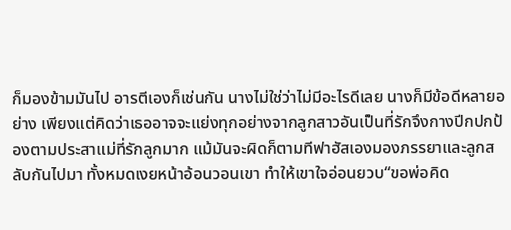ก็มองข้ามมันไป อารตีเองก็เช่นกัน นางไม่ใช่ว่าไม่มีอะไรดีเลย นางก็มีข้อดีหลายอย่าง เพียงแต่คิดว่าเธออาจจะแย่งทุกอย่างจากลูกสาวอันเป็นที่รักจึงกางปีกปกป้องตามประสาแม่ที่รักลูกมาก แม้มันจะผิดก็ตามทีฟาฮัสเองมองภรรยาและลูกสลับกันไปมา ทั้งหมดเงยหน้าอ้อนวอนเขา ทำให้เขาใจอ่อนยวบ“ขอพ่อคิด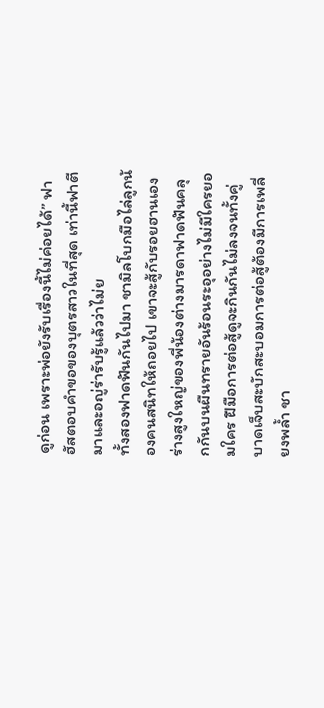ดูก่อน เพราะพ่อยังรับเรื่องนี้ไม่ค่อยได้” ฟาฮัสตอบคำขอของบุตรสาวในที่สุด เท่านี้ฟาตีมาและอญู่ร่ารับรู้แล้วว่าไม่ย
ทั้งสองฟาดฟันกันไปมา ชามิลโบกมือไล่ลูกน้องคนสนิทให้ถอยไป เขาจะสู้กับรอยฮานเอง ร่างสูงใหญ่ของพี่น้องต่างมารดาฟาดฟันคลุกกันบนผืนทรายอันร้อนระอุอย่างไม่มีใครยอมใคร ฝีมือการต่อสู้ดูจะกินกันไม่ลงจนทั้งคู่บาดเจ็บสะบักสะบอมการต่อสู้ต้องมีการเพลี่ยงพล้ำ ชา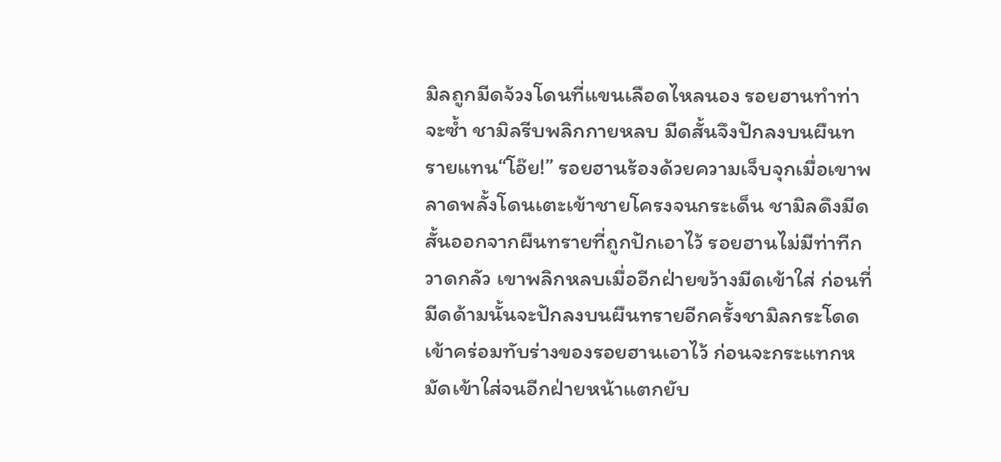มิลถูกมีดจ้วงโดนที่แขนเลือดไหลนอง รอยฮานทำท่าจะซ้ำ ชามิลรีบพลิกกายหลบ มีดสั้นจึงปักลงบนผืนทรายแทน“โอ๊ย!” รอยฮานร้องด้วยความเจ็บจุกเมื่อเขาพลาดพลั้งโดนเตะเข้าชายโครงจนกระเด็น ชามิลดึงมีดสั้นออกจากผืนทรายที่ถูกปักเอาไว้ รอยฮานไม่มีท่าทีกวาดกลัว เขาพลิกหลบเมื่ออีกฝ่ายขว้างมีดเข้าใส่ ก่อนที่มีดด้ามนั้นจะปักลงบนผืนทรายอีกครั้งชามิลกระโดดเข้าคร่อมทับร่างของรอยฮานเอาไว้ ก่อนจะกระแทกหมัดเข้าใส่จนอีกฝ่ายหน้าแตกยับ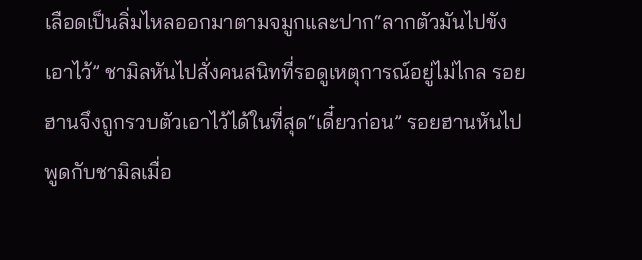เลือดเป็นลิ่มไหลออกมาตามจมูกและปาก“ลากตัวมันไปขังเอาไว้” ชามิลหันไปสั่งคนสนิทที่รอดูเหตุการณ์อยู่ไม่ไกล รอยฮานจึงถูกรวบตัวเอาไว้ได้ในที่สุด“เดี๋ยวก่อน” รอยฮานหันไปพูดกับชามิลเมื่อ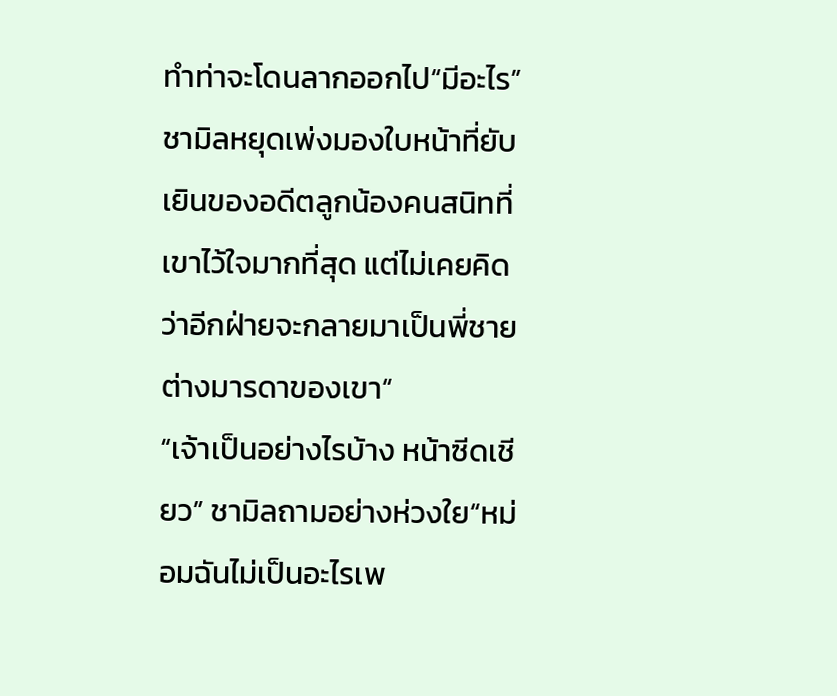ทำท่าจะโดนลากออกไป“มีอะไร” ชามิลหยุดเพ่งมองใบหน้าที่ยับเยินของอดีตลูกน้องคนสนิทที่เขาไว้ใจมากที่สุด แต่ไม่เคยคิดว่าอีกฝ่ายจะกลายมาเป็นพี่ชายต่างมารดาของเขา“
“เจ้าเป็นอย่างไรบ้าง หน้าซีดเชียว” ชามิลถามอย่างห่วงใย“หม่อมฉันไม่เป็นอะไรเพ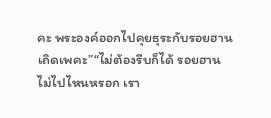คะ พระองค์ออกไปคุยธุระกับรอยฮานเถิดเพคะ”“ไม่ต้องรีบก็ได้ รอยฮานไม่ไปไหนหรอก เรา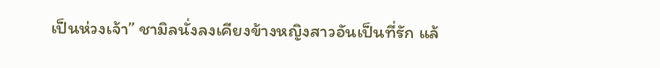เป็นห่วงเจ้า” ชามิลนั่งลงเคียงข้างหญิงสาวอันเป็นที่รัก แล้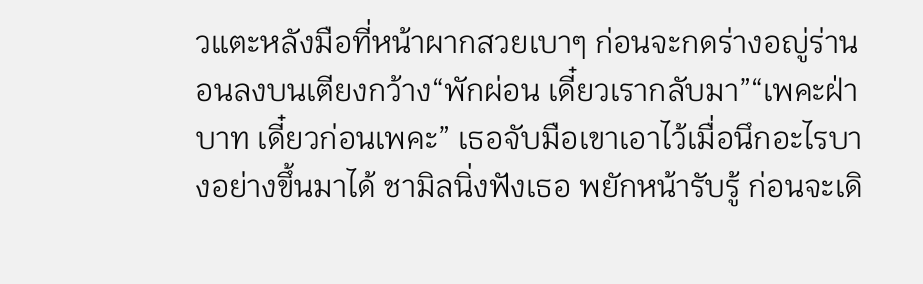วแตะหลังมือที่หน้าผากสวยเบาๆ ก่อนจะกดร่างอญู่ร่านอนลงบนเตียงกว้าง“พักผ่อน เดี๋ยวเรากลับมา”“เพคะฝ่าบาท เดี๋ยวก่อนเพคะ” เธอจับมือเขาเอาไว้เมื่อนึกอะไรบางอย่างขึ้นมาได้ ชามิลนิ่งฟังเธอ พยักหน้ารับรู้ ก่อนจะเดิ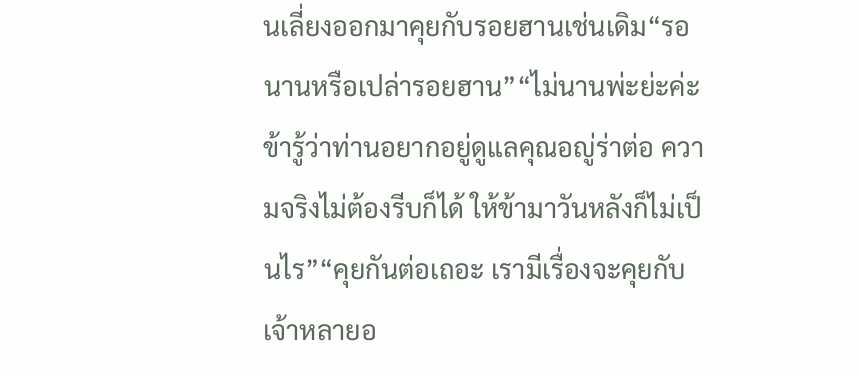นเลี่ยงออกมาคุยกับรอยฮานเช่นเดิม“รอนานหรือเปล่ารอยฮาน”“ไม่นานพ่ะย่ะค่ะ ข้ารู้ว่าท่านอยากอยู่ดูแลคุณอญู่ร่าต่อ ความจริงไม่ต้องรีบก็ได้ ให้ข้ามาวันหลังก็ไม่เป็นไร”“คุยกันต่อเถอะ เรามีเรื่องจะคุยกับเจ้าหลายอ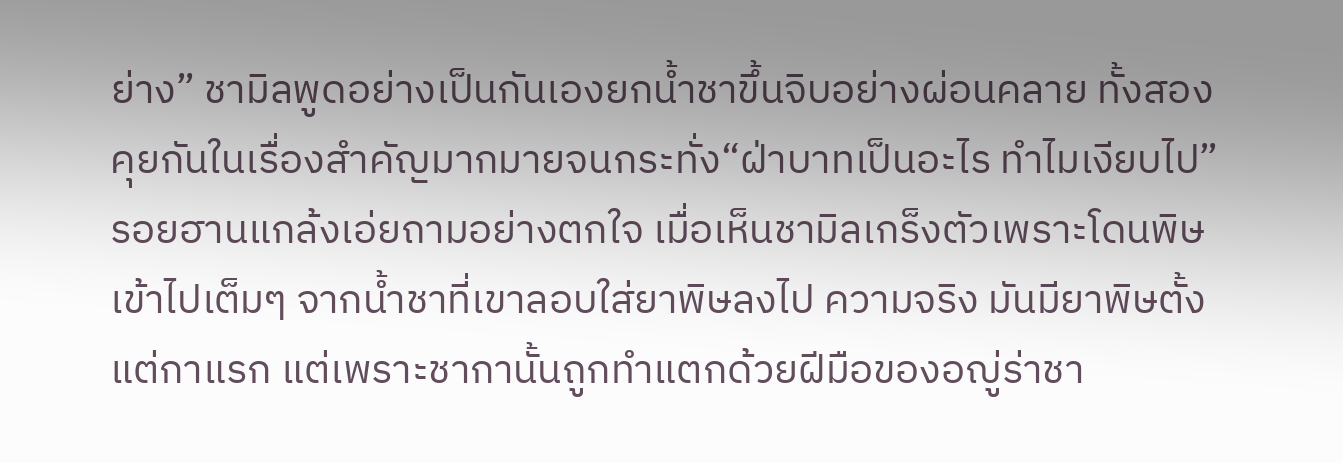ย่าง” ชามิลพูดอย่างเป็นกันเองยกน้ำชาขึ้นจิบอย่างผ่อนคลาย ทั้งสองคุยกันในเรื่องสำคัญมากมายจนกระทั่ง“ฝ่าบาทเป็นอะไร ทำไมเงียบไป” รอยฮานแกล้งเอ่ยถามอย่างตกใจ เมื่อเห็นชามิลเกร็งตัวเพราะโดนพิษเข้าไปเต็มๆ จากน้ำชาที่เขาลอบใส่ยาพิษลงไป ความจริง มันมียาพิษตั้งแต่กาแรก แต่เพราะชากานั้นถูกทำแตกด้วยฝีมือของอญู่ร่าชา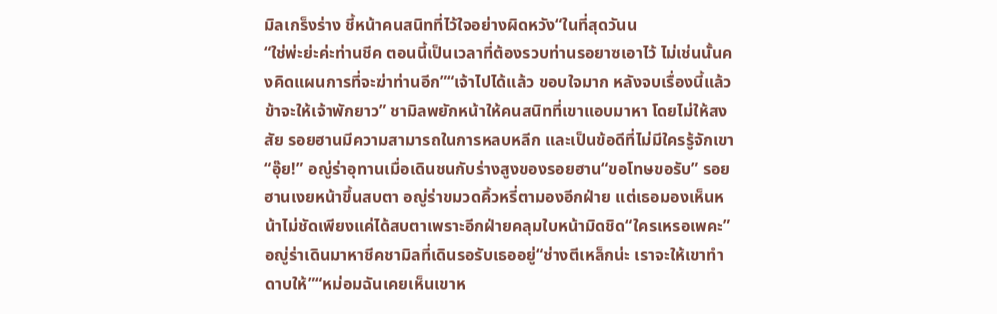มิลเกร็งร่าง ชี้หน้าคนสนิทที่ไว้ใจอย่างผิดหวัง“ในที่สุดวันน
“ใช่พ่ะย่ะค่ะท่านชีค ตอนนี้เป็นเวลาที่ต้องรวบท่านรอยาซเอาไว้ ไม่เช่นนั้นคงคิดแผนการที่จะฆ่าท่านอีก”“เจ้าไปได้แล้ว ขอบใจมาก หลังจบเรื่องนี้แล้ว ข้าจะให้เจ้าพักยาว” ชามิลพยักหน้าให้คนสนิทที่เขาแอบมาหา โดยไม่ให้สงสัย รอยฮานมีความสามารถในการหลบหลีก และเป็นข้อดีที่ไม่มีใครรู้จักเขา“อุ๊ย!” อญู่ร่าอุทานเมื่อเดินชนกับร่างสูงของรอยฮาน“ขอโทษขอรับ” รอยฮานเงยหน้าขึ้นสบตา อญู่ร่าขมวดคิ้วหรี่ตามองอีกฝ่าย แต่เธอมองเห็นหน้าไม่ชัดเพียงแค่ได้สบตาเพราะอีกฝ่ายคลุมใบหน้ามิดชิด“ใครเหรอเพคะ” อญู่ร่าเดินมาหาชีคชามิลที่เดินรอรับเธออยู่“ช่างตีเหล็กน่ะ เราจะให้เขาทำดาบให้”“หม่อมฉันเคยเห็นเขาห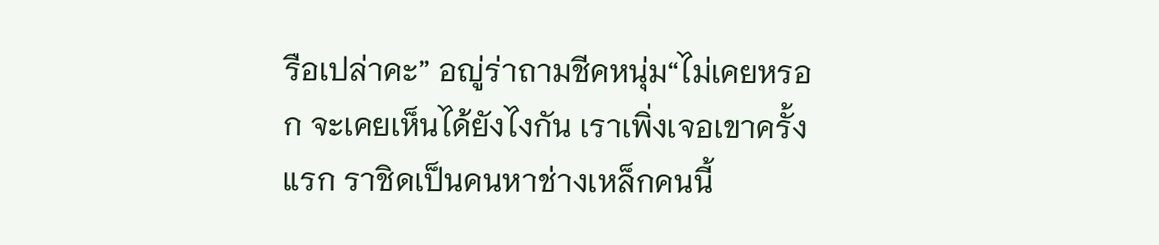รือเปล่าคะ” อญู่ร่าถามชีคหนุ่ม“ไม่เคยหรอก จะเคยเห็นได้ยังไงกัน เราเพิ่งเจอเขาครั้งแรก ราชิดเป็นคนหาช่างเหล็กคนนี้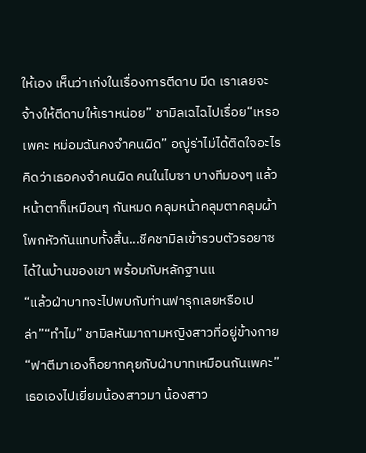ให้เอง เห็นว่าเก่งในเรื่องการตีดาบ มีด เราเลยจะจ้างให้ตีดาบให้เราหน่อย” ชามิลเฉไฉไปเรื่อย“เหรอเพคะ หม่อมฉันคงจำคนผิด” อญู่ร่าไม่ได้ติดใจอะไร คิดว่าเธอคงจำคนผิด คนในไบซา บางทีมองๆ แล้วหน้าตาก็เหมือนๆ กันหมด คลุมหน้าคลุมตาคลุมผ้าโพกหัวกันแทบทั้งสิ้น...ชีคชามิลเข้ารวบตัวรอยาซได้ในบ้านของเขา พร้อมกับหลักฐานแ
“แล้วฝ่าบาทจะไปพบกับท่านฟารุกเลยหรือเปล่า”“ทำไม” ชามิลหันมาถามหญิงสาวที่อยู่ข้างกาย“ฟาตีมาเองก็อยากคุยกับฝ่าบาทเหมือนกันเพคะ” เธอเองไปเยี่ยมน้องสาวมา น้องสาว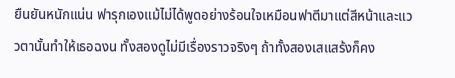ยืนยันหนักแน่น ฟารุกเองแม้ไม่ได้พูดอย่างร้อนใจเหมือนฟาตีมาแต่สีหน้าและแววตานั้นทำให้เธอฉงน ทั้งสองดูไม่มีเรื่องราวจริงๆ ถ้าทั้งสองเสแสร้งก็คง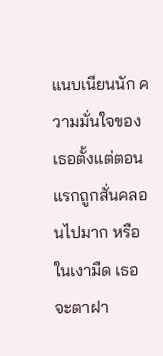แนบเนียนนัก ความมั่นใจของเธอตั้งแต่ตอนแรกถูกสั่นคลอนไปมาก หรือในเงามืด เธอจะตาฝา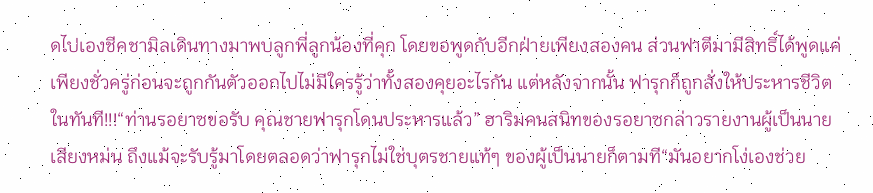ดไปเองชีคชามิลเดินทางมาพบลูกพี่ลูกน้องที่คุก โดยขอพูดกับอีกฝ่ายเพียงสองคน ส่วนฟาตีมามีสิทธิ์ได้พูดแค่เพียงชั่วครู่ก่อนจะถูกกันตัวออกไปไม่มีใครรู้ว่าทั้งสองคุยอะไรกัน แต่หลังจากนั้น ฟารุกก็ถูกสั่งให้ประหารชีวิตในทันที!!!“ท่านรอยาซขอรับ คุณชายฟารุกโดนประหารแล้ว” ฮาริมคนสนิทของรอยาซกล่าวรายงานผู้เป็นนายเสียงหม่น ถึงแม้จะรับรู้มาโดยตลอดว่าฟารุกไม่ใช่บุตรชายแท้ๆ ของผู้เป็นนายก็ตามที“มันอยากโง่เองช่วย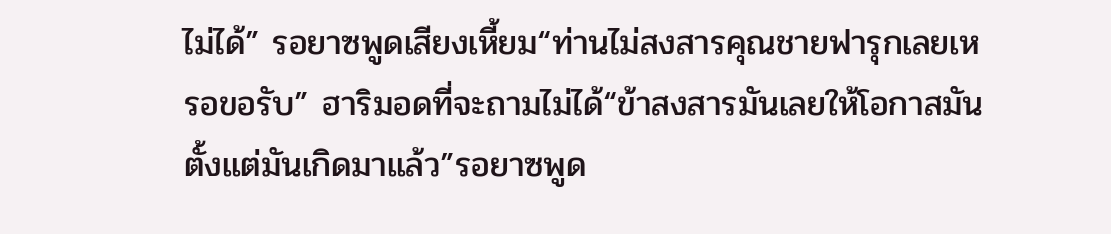ไม่ได้” รอยาซพูดเสียงเหี้ยม“ท่านไม่สงสารคุณชายฟารุกเลยเหรอขอรับ” ฮาริมอดที่จะถามไม่ได้“ข้าสงสารมันเลยให้โอกาสมัน ตั้งแต่มันเกิดมาแล้ว”รอยาซพูด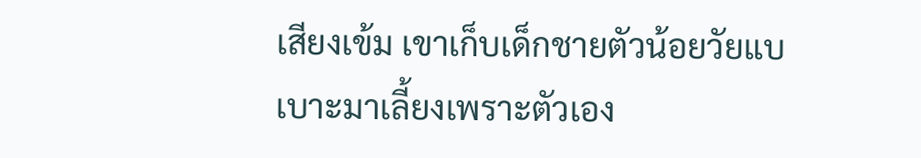เสียงเข้ม เขาเก็บเด็กชายตัวน้อยวัยแบเบาะมาเลี้ยงเพราะตัวเอง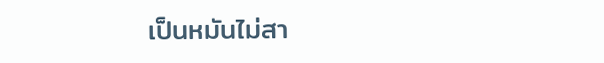เป็นหมันไม่สา